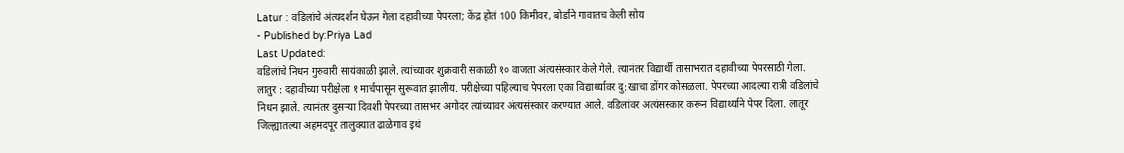Latur : वडिलांचे अंत्यदर्शन घेऊन गेला दहावीच्या पेपरला; केंद्र होतं 100 किमीवर, बोर्डाने गावातच केली सोय
- Published by:Priya Lad
Last Updated:
वडिलांचे निधन गुरुवारी सायंकाळी झाले. त्यांच्यावर शुक्रवारी सकाळी १० वाजता अंत्यसंस्कार केले गेले. त्यानंतर विद्यार्थी तासाभरात दहावीच्या पेपरसाठी गेला.
लातुर : दहावीच्या परीक्षेला १ मार्चपासून सुरूवात झालीय. परीक्षेच्या पहिल्याच पेपरला एका विद्यार्थ्यावर दु:खाचा डोंगर कोसळला. पेपरच्या आदल्या रात्री वडिलांचे निधन झाले. त्यानंतर दुसऱ्या दिवशी पेपरच्या तासभर अगोदर त्यांच्यावर अंत्यसंस्कार करण्यात आले. वडिलांवर अत्यंसस्कार करून विद्यार्थ्याने पेपर दिला. लातूर जिल्ह्यातल्या अहमदपूर तालुक्यात ढाळेगाव इथं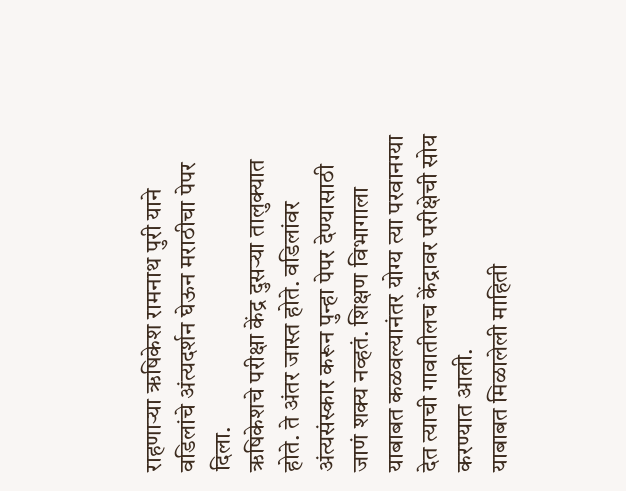राहणाऱ्या ऋषिकेश रामनाथ पुरी याने वडिलांचे अंत्यदर्शन घेऊन मराठीचा पेपर दिला.
ऋषिकेशचे परीक्षा केंद्र दुसऱ्या तालुक्यात होते. ते अंतर जास्त होते. वडिलांवर अंत्यसंस्कार करून पुन्हा पेपर देण्यासाठी जाणं शक्य नव्हतं. शिक्षण विभागाला याबाबत कळवल्यानंतर योग्य त्या परवानग्या देत त्याची गावातीलच केंद्रावर परीक्षेची सोय करण्यात आली.
याबाबत मिळालेली माहिती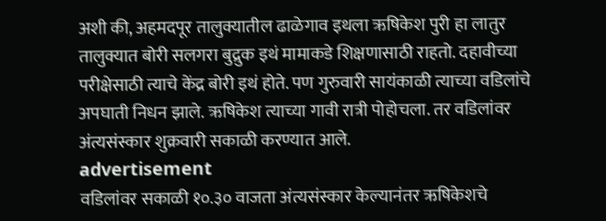अशी की, अहमदपूर तालुक्यातील ढाळेगाव इथला ऋषिकेश पुरी हा लातुर तालुक्यात बोरी सलगरा बुद्रुक इथं मामाकडे शिक्षणासाठी राहतो. दहावीच्या परीक्षेसाठी त्याचे केंद्र बोरी इथं होते. पण गुरुवारी सायंकाळी त्याच्या वडिलांचे अपघाती निधन झाले. ऋषिकेश त्याच्या गावी रात्री पोहोचला. तर वडिलांवर अंत्यसंस्कार शुक्रवारी सकाळी करण्यात आले.
advertisement
वडिलांवर सकाळी १०.३० वाजता अंत्यसंस्कार केल्यानंतर ऋषिकेशचे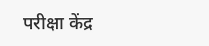परीक्षा केंद्र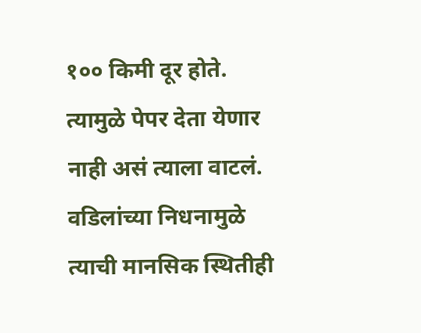१०० किमी दूर होते. त्यामुळे पेपर देता येणार नाही असं त्याला वाटलं. वडिलांच्या निधनामुळे त्याची मानसिक स्थितीही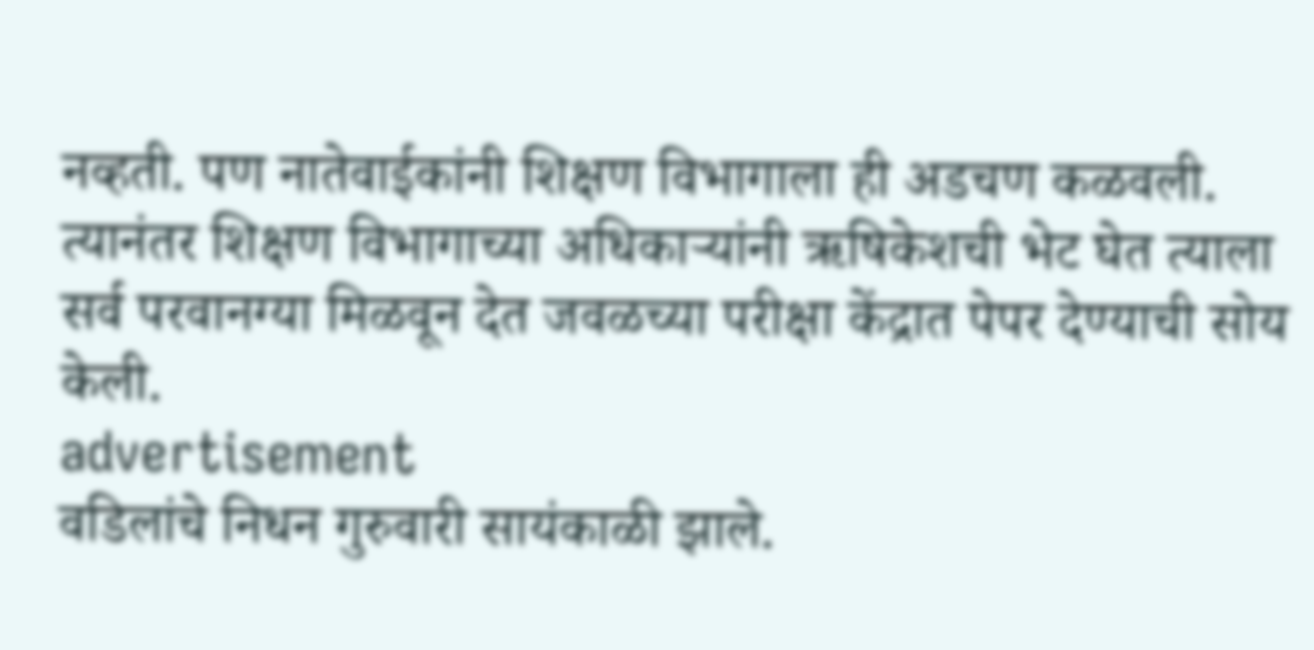नव्हती. पण नातेवाईकांनी शिक्षण विभागाला ही अडचण कळवली. त्यानंतर शिक्षण विभागाच्या अधिकाऱ्यांनी ऋषिकेशची भेट घेत त्याला सर्व परवानग्या मिळवून देत जवळच्या परीक्षा केंद्रात पेपर देण्याची सोय केली.
advertisement
वडिलांचे निधन गुरुवारी सायंकाळी झाले.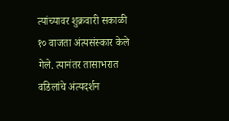त्यांच्यावर शुक्रवारी सकाळी १० वाजता अंत्यसंस्कार केले गेले. त्यानंतर तासाभरात वडिलांचे अंत्यदर्शन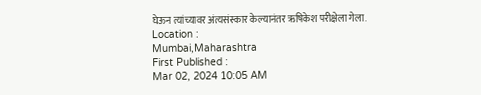घेऊन त्यांच्यावर अंत्यसंस्कार केल्यानंतर ऋषिकेश परीक्षेला गेला.
Location :
Mumbai,Maharashtra
First Published :
Mar 02, 2024 10:05 AM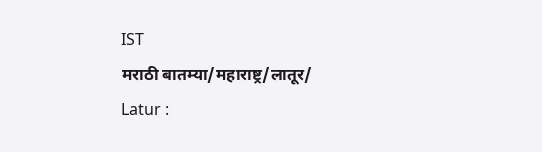IST
मराठी बातम्या/महाराष्ट्र/लातूर/
Latur :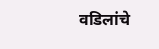वडिलांचे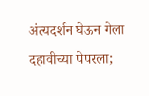अंत्यदर्शन घेऊन गेला दहावीच्या पेपरला;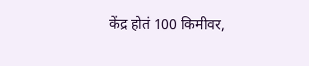केंद्र होतं 100 किमीवर,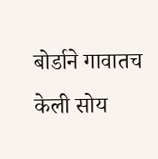बोर्डाने गावातच केली सोय